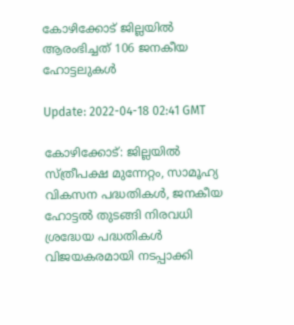കോഴിക്കോട് ജില്ലയില്‍ ആരംഭിച്ചത് 106 ജനകീയ ഹോട്ടലുകള്‍

Update: 2022-04-18 02:41 GMT

കോഴിക്കോട്: ജില്ലയില്‍ സ്ത്രീപക്ഷ മുന്നേറ്റം, സാമൂഹ്യ വികസന പദ്ധതികള്‍, ജനകീയ ഹോട്ടല്‍ തുടങ്ങി നിരവധി ശ്രദ്ധേയ പദ്ധതികള്‍ വിജയകരമായി നടപ്പാക്കി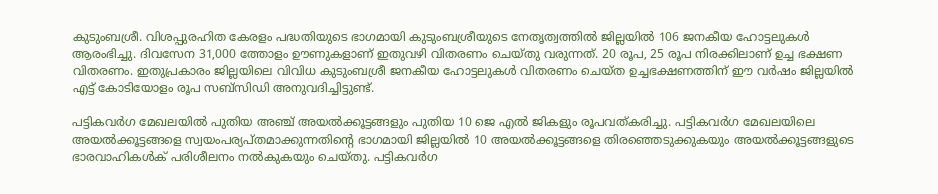കുടുംബശ്രീ. വിശപ്പുരഹിത കേരളം പദ്ധതിയുടെ ഭാഗമായി കുടുംബശ്രീയുടെ നേതൃത്വത്തില്‍ ജില്ലയില്‍ 106 ജനകീയ ഹോട്ടലുകള്‍ ആരംഭിച്ചു. ദിവസേന 31,000 ത്തോളം ഊണുകളാണ് ഇതുവഴി വിതരണം ചെയ്തു വരുന്നത്. 20 രൂപ, 25 രൂപ നിരക്കിലാണ് ഉച്ച ഭക്ഷണ വിതരണം. ഇതുപ്രകാരം ജില്ലയിലെ വിവിധ കുടുംബശ്രീ ജനകീയ ഹോട്ടലുകള്‍ വിതരണം ചെയ്ത ഉച്ചഭക്ഷണത്തിന് ഈ വര്‍ഷം ജില്ലയില്‍ എട്ട് കോടിയോളം രൂപ സബ്‌സിഡി അനുവദിച്ചിട്ടുണ്ട്.

പട്ടികവര്‍ഗ മേഖലയില്‍ പുതിയ അഞ്ച് അയല്‍ക്കൂട്ടങ്ങളും പുതിയ 10 ജെ എല്‍ ജികളും രൂപവത്കരിച്ചു. പട്ടികവര്‍ഗ മേഖലയിലെ അയല്‍ക്കൂട്ടങ്ങളെ സ്വയംപര്യപ്തമാക്കുന്നതിന്റെ ഭാഗമായി ജില്ലയില്‍ 10 അയല്‍ക്കൂട്ടങ്ങളെ തിരഞ്ഞെടുക്കുകയും അയല്‍ക്കൂട്ടങ്ങളുടെ ഭാരവാഹികള്‍ക് പരിശീലനം നല്‍കുകയും ചെയ്തു. പട്ടികവര്‍ഗ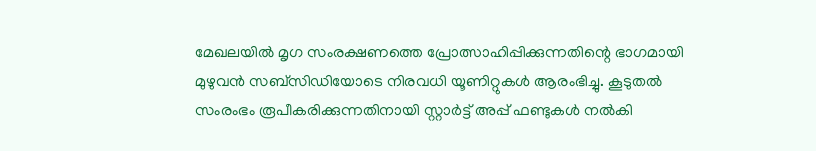മേഖലയില്‍ മൃഗ സംരക്ഷണത്തെ പ്രോത്സാഹിപ്പിക്കുന്നതിന്റെ ഭാഗമായി മുഴുവന്‍ സബ്‌സിഡിയോടെ നിരവധി യൂണിറ്റുകള്‍ ആരംഭിച്ചു. കൂടുതല്‍ സംരംഭം രൂപീകരിക്കുന്നതിനായി സ്റ്റാര്‍ട്ട് അപ്പ് ഫണ്ടുകള്‍ നല്‍കി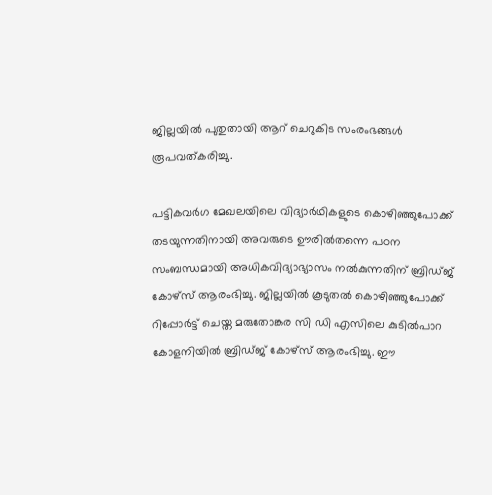ജില്ലയില്‍ പുതുതായി ആറ് ചെറുകിട സംരംഭങ്ങള്‍ രൂപവത്കരിച്ചു.

പട്ടികവര്‍ഗ മേഖലയിലെ വിദ്യാര്‍ഥികളുടെ കൊഴിഞ്ഞുപോക്ക് തടയുന്നതിനായി അവരുടെ ഊരില്‍തന്നെ പഠന സംബന്ധമായി അധികവിദ്യാഭ്യാസം നല്‍കുന്നതിന് ബ്രിഡ്ജ് കോഴ്‌സ് ആരംഭിച്ചു. ജില്ലയില്‍ കൂടുതല്‍ കൊഴിഞ്ഞുപോക്ക് റിപ്പോര്‍ട്ട് ചെയ്ത മരുതോങ്കര സി ഡി എസിലെ കുടില്‍പാറ കോളനിയില്‍ ബ്രിഡ്ജ് കോഴ്‌സ് ആരംഭിച്ചു. ഈ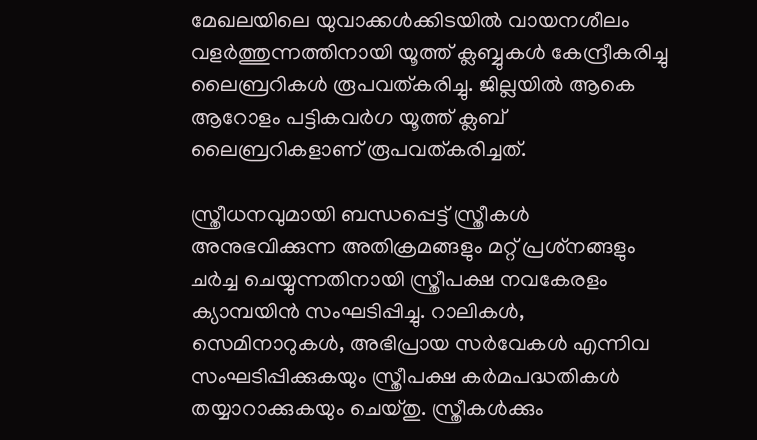മേഖലയിലെ യുവാക്കള്‍ക്കിടയില്‍ വായനശീലം വളര്‍ത്തുന്നത്തിനായി യൂത്ത് ക്ലബ്ബുകള്‍ കേന്ദ്രീകരിച്ചു ലൈബ്രറികള്‍ രൂപവത്കരിച്ചു. ജില്ലയില്‍ ആകെ ആറോളം പട്ടികവര്‍ഗ യൂത്ത് ക്ലബ് ലൈബ്രറികളാണ് രൂപവത്കരിച്ചത്.

സ്ത്രീധനവുമായി ബന്ധപ്പെട്ട് സ്ത്രീകള്‍ അനുഭവിക്കുന്ന അതിക്രമങ്ങളും മറ്റ് പ്രശ്‌നങ്ങളും ചര്‍ച്ച ചെയ്യുന്നതിനായി സ്ത്രീപക്ഷ നവകേരളം ക്യാമ്പയിന്‍ സംഘടിപ്പിച്ചു. റാലികള്‍, സെമിനാറുകള്‍, അഭിപ്രായ സര്‍വേകള്‍ എന്നിവ സംഘടിപ്പിക്കുകയും സ്ത്രീപക്ഷ കര്‍മപദ്ധതികള്‍ തയ്യാറാക്കുകയും ചെയ്തു. സ്ത്രീകള്‍ക്കും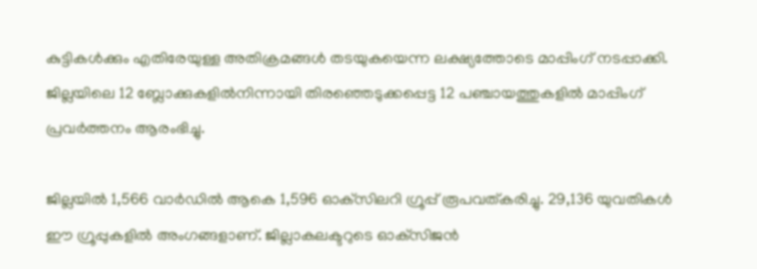കുട്ടികള്‍ക്കും എതിരേയുള്ള അതിക്രമങ്ങള്‍ തടയുകയെന്ന ലക്ഷ്യത്തോടെ മാപ്പിംഗ് നടപ്പാക്കി. ജില്ലയിലെ 12 ബ്ലോക്കുകളില്‍നിന്നായി തിരഞ്ഞെടുക്കപ്പെട്ട 12 പഞ്ചായത്തുകളില്‍ മാപ്പിംഗ് പ്രവര്‍ത്തനം ആരംഭിച്ചു.

ജില്ലയില്‍ 1,566 വാര്‍ഡില്‍ ആകെ 1,596 ഓക്‌സിലറി ഗ്രൂപ്പ് രൂപവത്കരിച്ചു. 29,136 യുവതികള്‍ ഈ ഗ്രൂപ്പുകളില്‍ അംഗങ്ങളാണ്. ജില്ലാകലക്ടറുടെ ഓക്‌സിജന്‍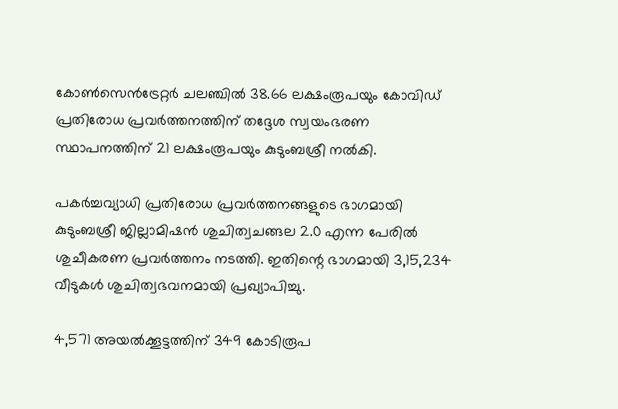കോണ്‍സെന്‍ട്രേറ്റര്‍ ചലഞ്ചില്‍ 38.66 ലക്ഷംരൂപയും കോവിഡ് പ്രതിരോധ പ്രവര്‍ത്തനത്തിന് തദ്ദേശ സ്വയംഭരണ സ്ഥാപനത്തിന് 21 ലക്ഷംരൂപയും കുടുംബശ്രീ നല്‍കി.

പകര്‍ച്ചവ്യാധി പ്രതിരോധ പ്രവര്‍ത്തനങ്ങളുടെ ഭാഗമായി കുടുംബശ്രീ ജില്ലാമിഷന്‍ ശുചിത്വചങ്ങല 2.0 എന്ന പേരില്‍ ശുചീകരണ പ്രവര്‍ത്തനം നടത്തി. ഇതിന്റെ ഭാഗമായി 3,15,234 വീടുകള്‍ ശുചിത്വഭവനമായി പ്രഖ്യാപിച്ചു.

4,571 അയല്‍ക്കൂട്ടത്തിന് 349 കോടിരൂപ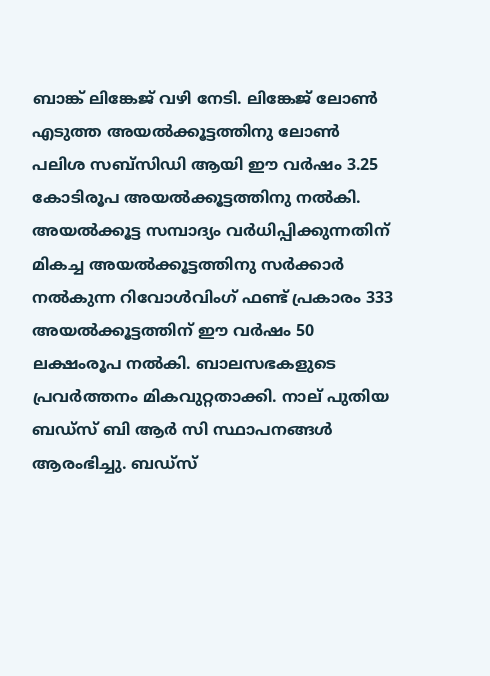ബാങ്ക് ലിങ്കേജ് വഴി നേടി. ലിങ്കേജ് ലോണ്‍ എടുത്ത അയല്‍ക്കൂട്ടത്തിനു ലോണ്‍ പലിശ സബ്‌സിഡി ആയി ഈ വര്‍ഷം 3.25 കോടിരൂപ അയല്‍ക്കൂട്ടത്തിനു നല്‍കി. അയല്‍ക്കൂട്ട സമ്പാദ്യം വര്‍ധിപ്പിക്കുന്നതിന് മികച്ച അയല്‍ക്കൂട്ടത്തിനു സര്‍ക്കാര്‍ നല്‍കുന്ന റിവോള്‍വിംഗ് ഫണ്ട് പ്രകാരം 333 അയല്‍ക്കൂട്ടത്തിന് ഈ വര്‍ഷം 50 ലക്ഷംരൂപ നല്‍കി. ബാലസഭകളുടെ പ്രവര്‍ത്തനം മികവുറ്റതാക്കി. നാല് പുതിയ ബഡ്‌സ് ബി ആര്‍ സി സ്ഥാപനങ്ങള്‍ ആരംഭിച്ചു. ബഡ്‌സ്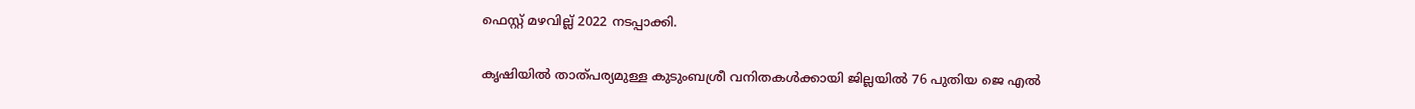ഫെസ്റ്റ് മഴവില്ല് 2022 നടപ്പാക്കി.

കൃഷിയില്‍ താത്പര്യമുള്ള കുടുംബശ്രീ വനിതകള്‍ക്കായി ജില്ലയില്‍ 76 പുതിയ ജെ എല്‍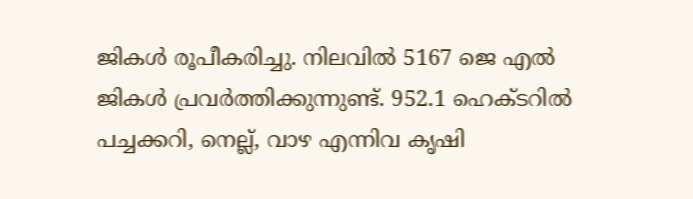ജികള്‍ രൂപീകരിച്ചു. നിലവില്‍ 5167 ജെ എല്‍ ജികള്‍ പ്രവര്‍ത്തിക്കുന്നുണ്ട്. 952.1 ഹെക്ടറില്‍ പച്ചക്കറി, നെല്ല്, വാഴ എന്നിവ കൃഷി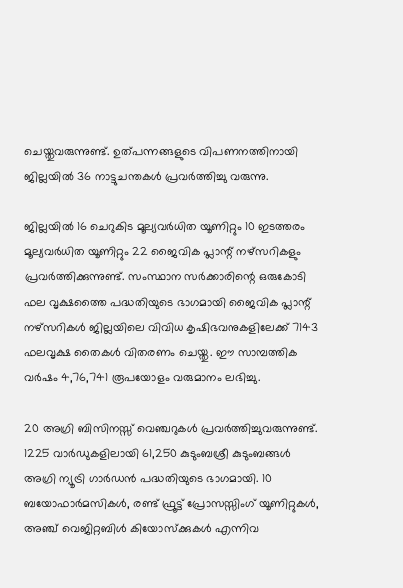ചെയ്തുവരുന്നുണ്ട്. ഉത്പന്നങ്ങളുടെ വിപണനത്തിനായി ജില്ലയില്‍ 36 നാട്ടുചന്തകള്‍ പ്രവര്‍ത്തിച്ചു വരുന്നു.

ജില്ലയില്‍ 16 ചെറുകിട മൂല്യവര്‍ധിത യൂണിറ്റും 10 ഇടത്തരം മൂല്യവര്‍ധിത യൂണിറ്റും 22 ജൈവിക പ്ലാന്റ് നഴ്‌സറികളും പ്രവര്‍ത്തിക്കുന്നുണ്ട്. സംസ്ഥാന സര്‍ക്കാരിന്റെ ഒരുകോടി ഫല വൃക്ഷത്തൈ പദ്ധതിയുടെ ഭാഗമായി ജൈവിക പ്ലാന്റ് നഴ്‌സറികള്‍ ജില്ലയിലെ വിവിധ കൃഷിഭവനുകളിലേക്ക് 7143 ഫലവൃക്ഷ തൈകള്‍ വിതരണം ചെയ്തു. ഈ സാമ്പത്തിക വര്‍ഷം 4,76,741 രൂപയോളം വരുമാനം ലഭിച്ചു.

20 അഗ്രി ബിസിനസ്സ് വെഞ്ചറുകള്‍ പ്രവര്‍ത്തിച്ചുവരുന്നുണ്ട്. 1225 വാര്‍ഡുകളിലായി 61,250 കുടുംബശ്രീ കുടുംബങ്ങള്‍ അഗ്രി ന്യൂട്രി ഗാര്‍ഡന്‍ പദ്ധതിയുടെ ഭാഗമായി. 10 ബയോഫാര്‍മസികള്‍, രണ്ട് ഫ്രൂട്ട് പ്രോസസ്സിംഗ് യൂണിറ്റുകള്‍, അഞ്ച് വെജിറ്റബിള്‍ കിയോസ്‌ക്കുകള്‍ എന്നിവ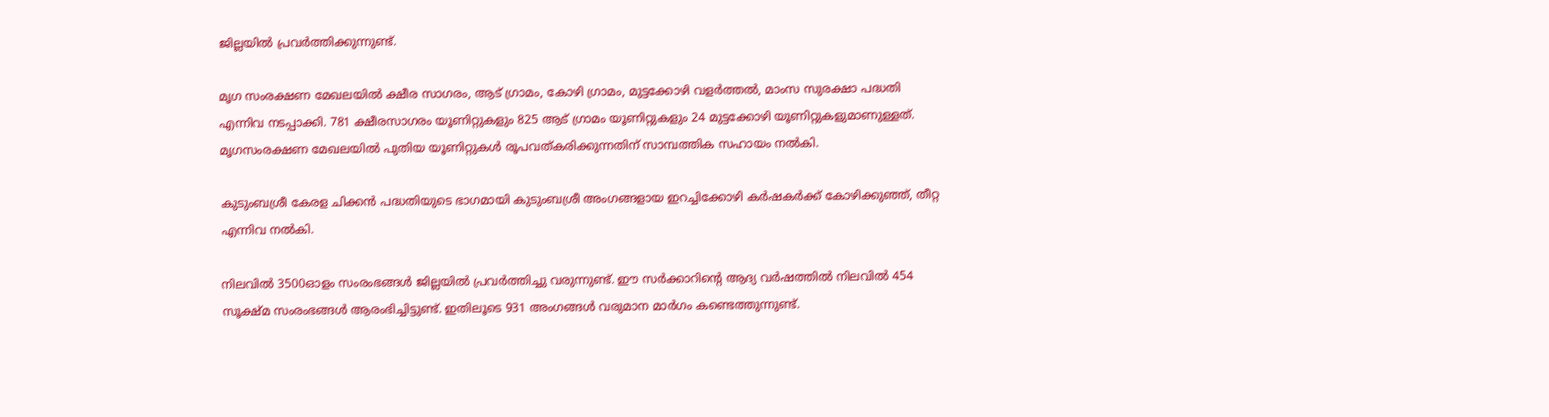ജില്ലയില്‍ പ്രവര്‍ത്തിക്കുന്നുണ്ട്.

മൃഗ സംരക്ഷണ മേഖലയില്‍ ക്ഷീര സാഗരം, ആട് ഗ്രാമം, കോഴി ഗ്രാമം, മുട്ടക്കോഴി വളര്‍ത്തല്‍, മാംസ സുരക്ഷാ പദ്ധതി എന്നിവ നടപ്പാക്കി. 781 ക്ഷീരസാഗരം യൂണിറ്റുകളും 825 ആട് ഗ്രാമം യൂണിറ്റുകളും 24 മുട്ടക്കോഴി യൂണിറ്റുകളുമാണുള്ളത്. മൃഗസംരക്ഷണ മേഖലയില്‍ പുതിയ യൂണിറ്റുകള്‍ രൂപവത്കരിക്കുന്നതിന് സാമ്പത്തിക സഹായം നല്‍കി.

കുടുംബശ്രീ കേരള ചിക്കന്‍ പദ്ധതിയുടെ ഭാഗമായി കുടുംബശ്രീ അംഗങ്ങളായ ഇറച്ചിക്കോഴി കര്‍ഷകര്‍ക്ക് കോഴിക്കുഞ്ഞ്, തീറ്റ എന്നിവ നല്‍കി.

നിലവില്‍ 3500ഓളം സംരംഭങ്ങള്‍ ജില്ലയില്‍ പ്രവര്‍ത്തിച്ചു വരുന്നുണ്ട്. ഈ സര്‍ക്കാറിന്റെ ആദ്യ വര്‍ഷത്തില്‍ നിലവില്‍ 454 സൂക്ഷ്മ സംരംഭങ്ങള്‍ ആരംഭിച്ചിട്ടുണ്ട്. ഇതിലൂടെ 931 അംഗങ്ങള്‍ വരുമാന മാര്‍ഗം കണ്ടെത്തുന്നുണ്ട്.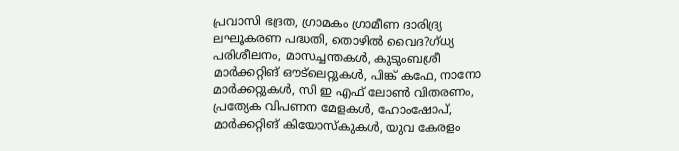പ്രവാസി ഭദ്രത, ഗ്രാമകം ഗ്രാമീണ ദാരിദ്ര്യ ലഘൂകരണ പദ്ധതി, തൊഴില്‍ വൈദ?ഗ്ധ്യ പരിശീലനം, മാസച്ചന്തകള്‍, കുടുംബശ്രീ മാര്‍ക്കറ്റിങ് ഔട്‌ലെറ്റുകള്‍, പിങ്ക് കഫേ, നാനോ മാര്‍ക്കറ്റുകള്‍, സി ഇ എഫ് ലോണ്‍ വിതരണം, പ്രത്യേക വിപണന മേളകള്‍, ഹോംഷോപ്, മാര്‍ക്കറ്റിങ് കിയോസ്‌കുകള്‍, യുവ കേരളം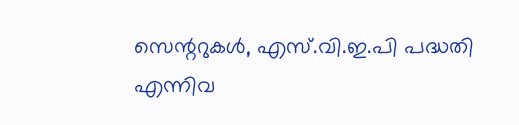സെന്ററുകള്‍, എസ്.വി.ഇ.പി പദ്ധതി എന്നിവ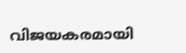വിജയകരമായി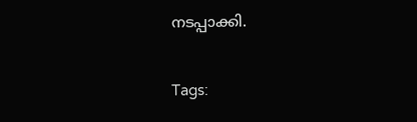നടപ്പാക്കി.

Tags: